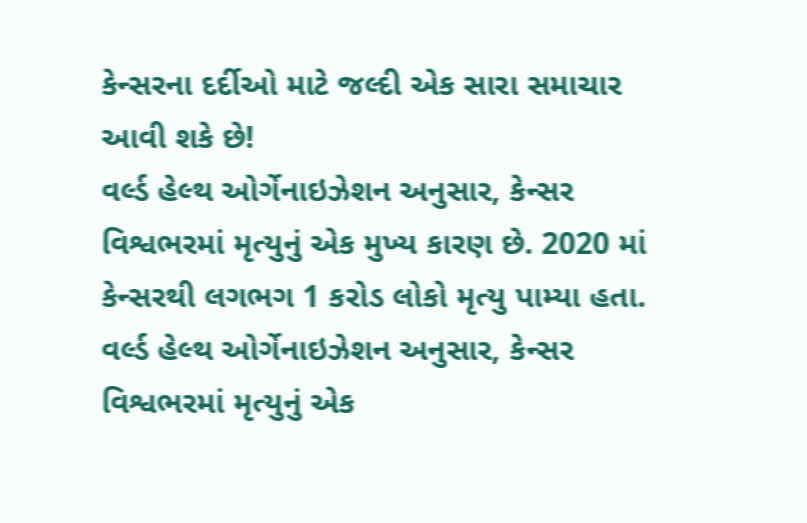કેન્સરના દર્દીઓ માટે જલ્દી એક સારા સમાચાર આવી શકે છે!
વર્લ્ડ હેલ્થ ઓર્ગેનાઇઝેશન અનુસાર, કેન્સર વિશ્વભરમાં મૃત્યુનું એક મુખ્ય કારણ છે. 2020 માં કેન્સરથી લગભગ 1 કરોડ લોકો મૃત્યુ પામ્યા હતા.
વર્લ્ડ હેલ્થ ઓર્ગેનાઇઝેશન અનુસાર, કેન્સર વિશ્વભરમાં મૃત્યુનું એક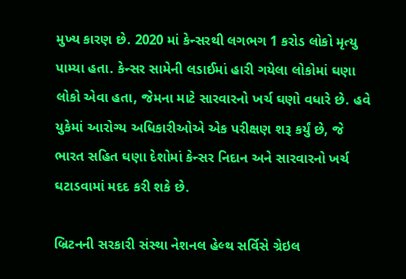મુખ્ય કારણ છે. 2020 માં કેન્સરથી લગભગ 1 કરોડ લોકો મૃત્યુ પામ્યા હતા. કેન્સર સામેની લડાઈમાં હારી ગયેલા લોકોમાં ઘણા લોકો એવા હતા, જેમના માટે સારવારનો ખર્ચ ઘણો વધારે છે. હવે યુકેમાં આરોગ્ય અધિકારીઓએ એક પરીક્ષણ શરૂ કર્યું છે, જે ભારત સહિત ઘણા દેશોમાં કેન્સર નિદાન અને સારવારનો ખર્ચ ઘટાડવામાં મદદ કરી શકે છે.

બ્રિટનની સરકારી સંસ્થા નેશનલ હેલ્થ સર્વિસે ગ્રેઇલ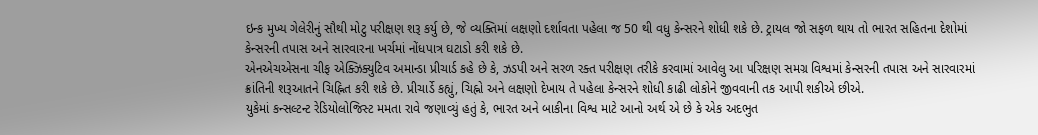ઇન્ક મુખ્ય ગેલેરીનું સૌથી મોટુ પરીક્ષણ શરૂ કર્યુ છે, જે વ્યક્તિમાં લક્ષણો દર્શાવતા પહેલા જ 50 થી વધુ કેન્સરને શોધી શકે છે. ટ્રાયલ જો સફળ થાય તો ભારત સહિતના દેશોમાં કેન્સરની તપાસ અને સારવારના ખર્ચમાં નોંધપાત્ર ઘટાડો કરી શકે છે.
એનએચએસના ચીફ એક્ઝિક્યુટિવ અમાન્ડા પ્રીચાર્ડ કહે છે કે, ઝડપી અને સરળ રક્ત પરીક્ષણ તરીકે કરવામાં આવેલુ આ પરિક્ષણ સમગ્ર વિશ્વમાં કેન્સરની તપાસ અને સારવારમાં ક્રાંતિની શરૂઆતને ચિહ્નિત કરી શકે છે. પ્રીચાર્ડે કહ્યું, ચિહ્નો અને લક્ષણો દેખાય તે પહેલા કેન્સરને શોધી કાઢી લોકોને જીવવાની તક આપી શકીએ છીએ.
યુકેમાં કન્સલ્ટન્ટ રેડિયોલોજિસ્ટ મમતા રાવે જણાવ્યું હતું કે, ભારત અને બાકીના વિશ્વ માટે આનો અર્થ એ છે કે એક અદભુત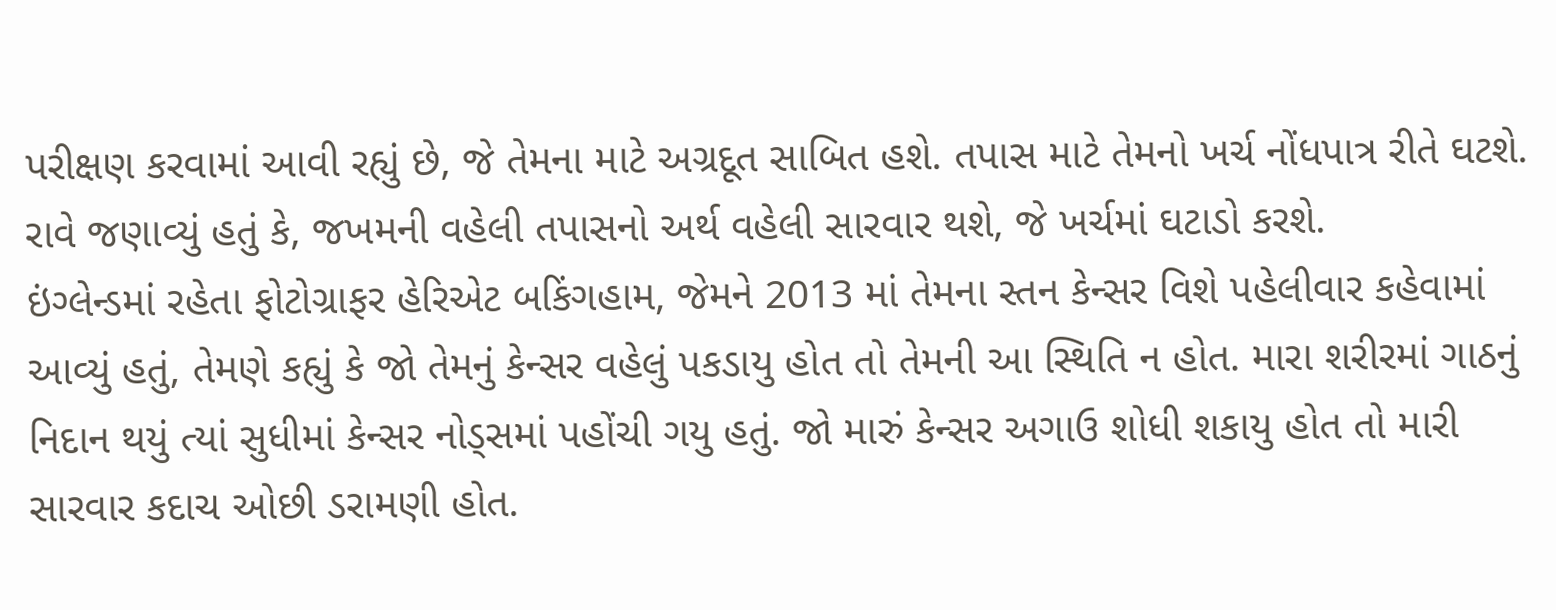પરીક્ષણ કરવામાં આવી રહ્યું છે, જે તેમના માટે અગ્રદૂત સાબિત હશે. તપાસ માટે તેમનો ખર્ચ નોંધપાત્ર રીતે ઘટશે. રાવે જણાવ્યું હતું કે, જખમની વહેલી તપાસનો અર્થ વહેલી સારવાર થશે, જે ખર્ચમાં ઘટાડો કરશે.
ઇંગ્લેન્ડમાં રહેતા ફોટોગ્રાફર હેરિએટ બકિંગહામ, જેમને 2013 માં તેમના સ્તન કેન્સર વિશે પહેલીવાર કહેવામાં આવ્યું હતું, તેમણે કહ્યું કે જો તેમનું કેન્સર વહેલું પકડાયુ હોત તો તેમની આ સ્થિતિ ન હોત. મારા શરીરમાં ગાઠનું નિદાન થયું ત્યાં સુધીમાં કેન્સર નોડ્સમાં પહોંચી ગયુ હતું. જો મારું કેન્સર અગાઉ શોધી શકાયુ હોત તો મારી સારવાર કદાચ ઓછી ડરામણી હોત.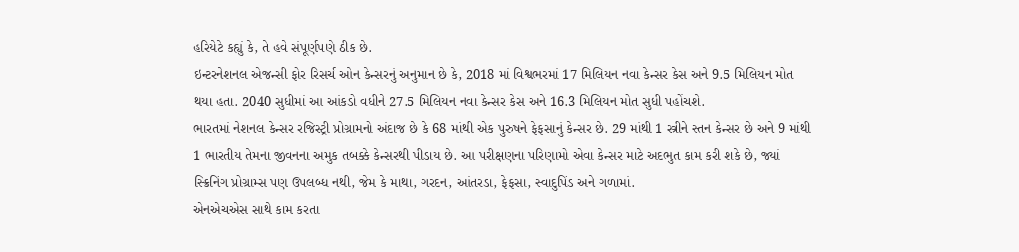હરિયેટે કહ્યું કે, તે હવે સંપૂર્ણપણે ઠીક છે.
ઇન્ટરનેશનલ એજન્સી ફોર રિસર્ચ ઓન કેન્સરનું અનુમાન છે કે, 2018 માં વિશ્વભરમાં 17 મિલિયન નવા કેન્સર કેસ અને 9.5 મિલિયન મોત થયા હતા. 2040 સુધીમાં આ આંકડો વધીને 27.5 મિલિયન નવા કેન્સર કેસ અને 16.3 મિલિયન મોત સુધી પહોંચશે.
ભારતમાં નેશનલ કેન્સર રજિસ્ટ્રી પ્રોગ્રામનો અંદાજ છે કે 68 માંથી એક પુરુષને ફેફસાનું કેન્સર છે. 29 માંથી 1 સ્ત્રીને સ્તન કેન્સર છે અને 9 માંથી 1 ભારતીય તેમના જીવનના અમુક તબક્કે કેન્સરથી પીડાય છે. આ પરીક્ષણના પરિણામો એવા કેન્સર માટે અદભુત કામ કરી શકે છે, જ્યાં સ્ક્રિનિંગ પ્રોગ્રામ્સ પણ ઉપલબ્ધ નથી, જેમ કે માથા, ગરદન, આંતરડા, ફેફસા, સ્વાદુપિંડ અને ગળામાં.
એનએચએસ સાથે કામ કરતા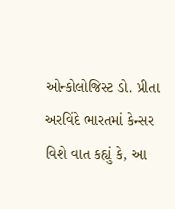ઓન્કોલોજિસ્ટ ડો. પ્રીતા અરવિંદે ભારતમાં કેન્સર વિશે વાત કહ્યું કે, આ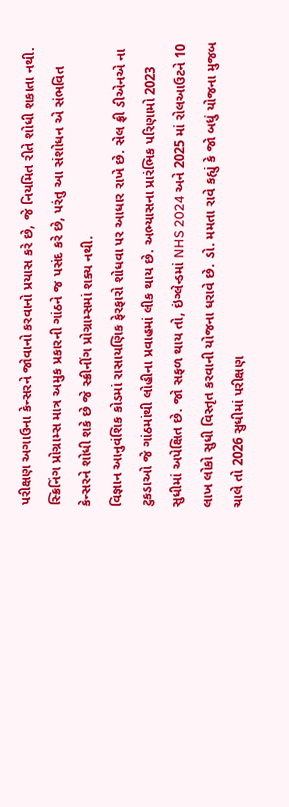પરીક્ષણ અગાઉના કેન્સરને જોવાનો કરવાનો પ્રયાસ કરે છે, જે નિયમિત રીતે શોધી શકાતા નથી. સ્ક્રિનિંગ પ્રોગ્રામ્સ માત્ર અમુક પ્રકારની ગાંઠને જ પસંદ કરે છે, પરંતુ આ સંશોધન એ સંભવિત કેન્સરને શોધી શકે છે જે સ્ક્રીનીંગ પ્રોગ્રામ્સમાં શક્ય નથી.
વિજ્ઞાન આનુવંશિક કોડમાં રાસાયણિક ફેરફારો શોધવા પર આધાર રાખે છે. સેલ ફ્રી ડીએનએ ના ટુકડાઓ જે ગાંઠમાંથી લોહીના પ્રવાહમાં લીક થાય છે. અભ્યાસના પ્રારંભિક પરિણામો 2023 સુધીમાં અપેક્ષિત છે. જો સફળ થાય તો, ઇંગ્લેન્ડમાં NHS 2024 અને 2025 માં રોલઆઉટને 10 લાખ લોકો સુધી વિસ્તૃત કરવાની યોજના ધરાવે છે. ડો. મમતા રાવે કહ્યું કે જો બધું યોજના મુજબ ચાલે તો 2026 સુધીમાં પરીક્ષણ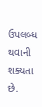ઉપલબ્ધ થવાની શક્યતા છે.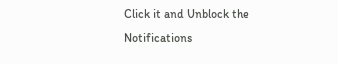Click it and Unblock the Notifications